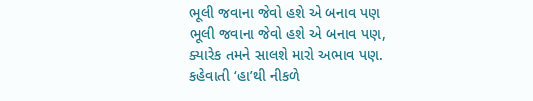ભૂલી જવાના જેવો હશે એ બનાવ પણ
ભૂલી જવાના જેવો હશે એ બનાવ પણ,
ક્યારેક તમને સાલશે મારો અભાવ પણ.
કહેવાતી ‘હા’થી નીકળે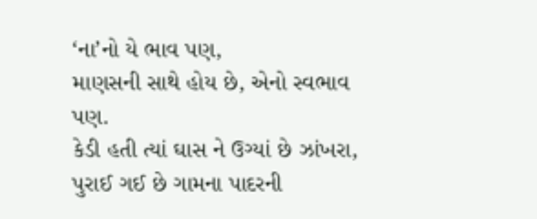‘ના’નો યે ભાવ પણ,
માણસની સાથે હોય છે, એનો સ્વભાવ પણ.
કેડી હતી ત્યાં ઘાસ ને ઉગ્યાં છે ઝાંખરા,
પુરાઈ ગઈ છે ગામના પાદરની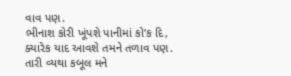વાવ પણ.
ભીનાશ કોરી ખૂંપશે પાનીમાં કો’ક દિ,
ક્યારેક યાદ આવશે તમને તળાવ પણ.
તારી વ્યથા કબૂલ મને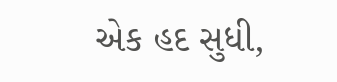એક હદ સુધી,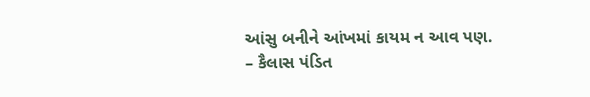આંસુ બનીને આંખમાં કાયમ ન આવ પણ.
– કૈલાસ પંડિત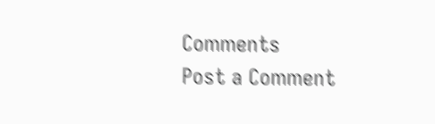Comments
Post a Comment